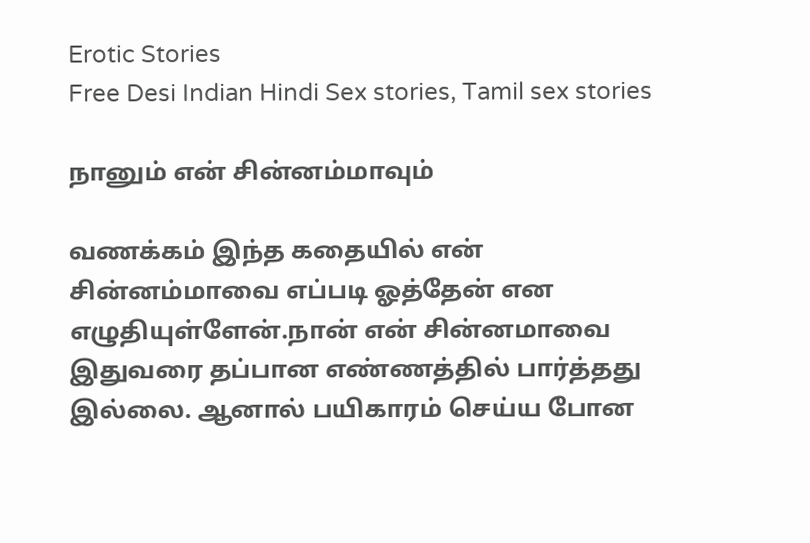Erotic Stories
Free Desi Indian Hindi Sex stories, Tamil sex stories

நானும் என் சின்னம்மாவும்

வணக்கம் இந்த கதையில் என் சின்னம்மாவை எப்படி ஓத்தேன் என எழுதியுள்ளேன்.நான் என் சின்னமாவை இதுவரை தப்பான எண்ணத்தில் பார்த்தது இல்லை. ஆனால் பயிகாரம் செய்ய போன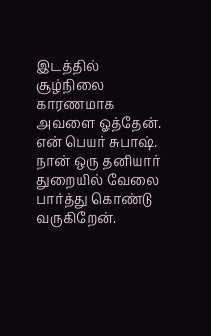இடத்தில் சூழ்நிலை காரணமாக அவளை ஓத்தேன். என் பெயர் சுபாஷ். நான் ஒரு தனியார் துறையில் வேலை பார்த்து கொண்டு வருகிறேன்.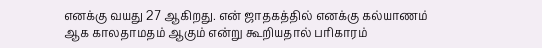எனக்கு வயது 27 ஆகிறது. என் ஜாதகத்தில் எனக்கு கல்யாணம் ஆக காலதாமதம் ஆகும் என்று கூறியதால் பரிகாரம்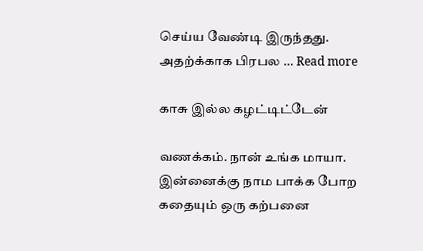செய்ய வேண்டி இருந்தது. அதற்க்காக பிரபல … Read more

காசு இல்ல கழட்டிட்டேன்

வணக்கம். நான் உங்க மாயா. இன்னைக்கு நாம பாக்க போற கதையும் ஒரு கற்பனை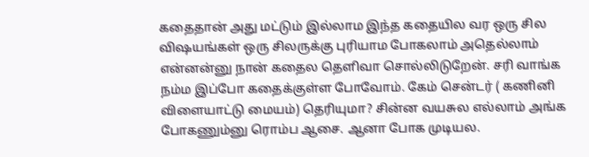கதைதான் அது மட்டும் இல்லாம இந்த கதையில வர ஒரு சில விஷயங்கள் ஒரு சிலருக்கு புரியாம போகலாம் அதெல்லாம் என்னன்னு நான் கதைல தெளிவா சொல்லிடுறேன். சரி வாங்க நம்ம இப்போ கதைக்குள்ள போவோம். கேம் சென்டர் ( கணினி விளையாட்டு மையம்) தெரியுமா? சின்ன வயசுல எல்லாம் அங்க போகணும்னு ரொம்ப ஆசை. ஆனா போக முடியல.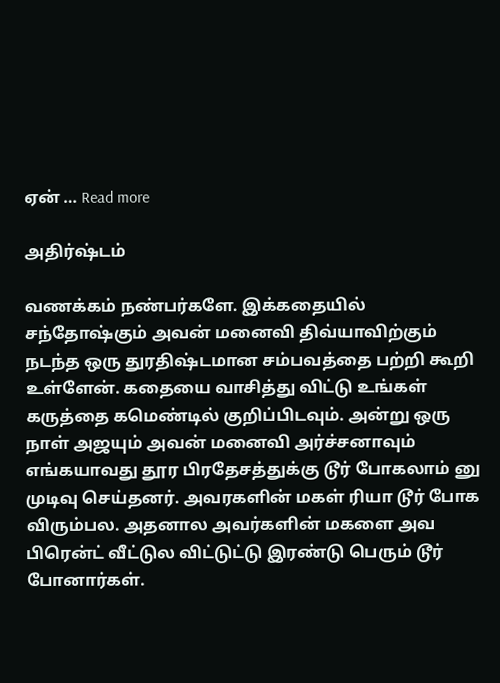ஏன் … Read more

அதிர்ஷ்டம்

வணக்கம் நண்பர்களே. இக்கதையில் சந்தோஷ்கும் அவன் மனைவி திவ்யாவிற்கும் நடந்த ஒரு துரதிஷ்டமான சம்பவத்தை பற்றி கூறி உள்ளேன். கதையை வாசித்து விட்டு உங்கள் கருத்தை கமெண்டில் குறிப்பிடவும். அன்று ஒரு நாள் அஜயும் அவன் மனைவி அர்ச்சனாவும் எங்கயாவது தூர பிரதேசத்துக்கு டூர் போகலாம் னு முடிவு செய்தனர். அவரகளின் மகள் ரியா டூர் போக விரும்பல. அதனால அவர்களின் மகளை அவ பிரென்ட் வீட்டுல விட்டுட்டு இரண்டு பெரும் டூர் போனார்கள்.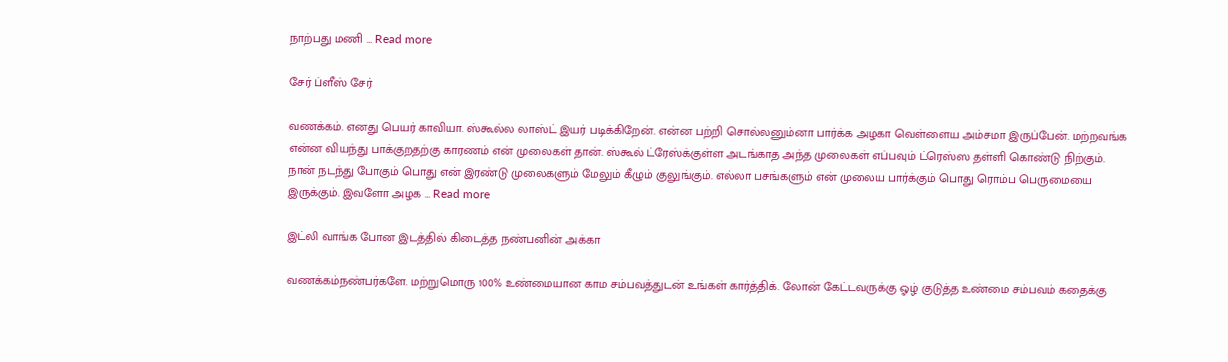நாற்பது மணி … Read more

சேர் ப்ளீஸ் சேர்

வணக்கம். எனது பெயர் காவியா. ஸ்கூல்ல லாஸ்ட் இயர் படிக்கிறேன். என்ன பற்றி சொல்லனும்னா பார்க்க அழகா வெள்ளைய அம்சமா இருப்பேன். மற்றவங்க என்ன வியந்து பாக்குறதற்கு காரணம் என் முலைகள் தான். ஸ்கூல் ட்ரேஸ்க்குள்ள அடங்காத அந்த முலைகள் எப்பவும் ட்ரெஸ்ஸ தள்ளி கொண்டு நிற்கும். நான் நடந்து போகும் பொது என் இரண்டு முலைகளும் மேலும் கீழும் குலுங்கும். எல்லா பசங்களும் என் முலைய பார்க்கும் பொது ரொம்ப பெருமையை இருக்கும். இவளோ அழக … Read more

இட்லி வாங்க போன இடத்தில் கிடைத்த நண்பனின் அக்கா

வணக்கம்நண்பர்களே. மற்றுமொரு 100% உண்மையான காம சம்பவத்துடன் உங்கள் கார்த்திக். லோன் கேட்டவருக்கு ஓழ் குடுத்த உண்மை சம்பவம் கதைக்கு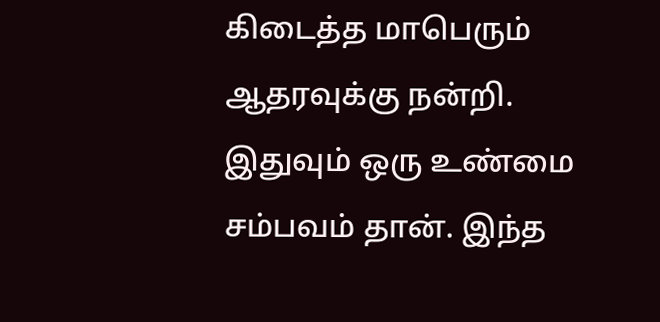கிடைத்த மாபெரும் ஆதரவுக்கு நன்றி. இதுவும் ஒரு உண்மை சம்பவம் தான். இந்த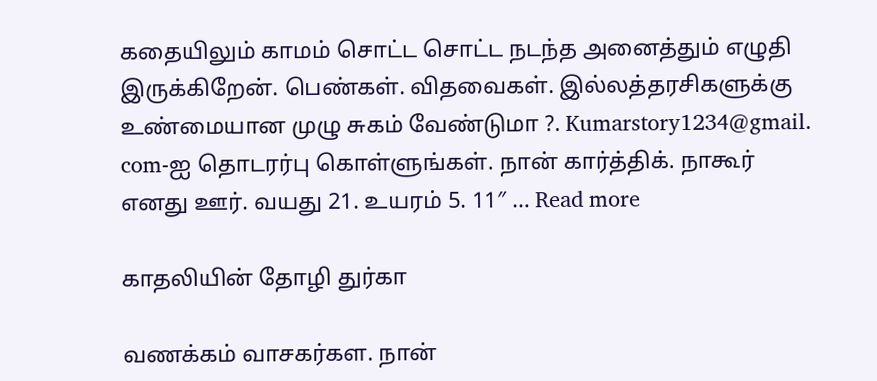கதையிலும் காமம் சொட்ட சொட்ட நடந்த அனைத்தும் எழுதி இருக்கிறேன். பெண்கள். விதவைகள். இல்லத்தரசிகளுக்கு உண்மையான முழு சுகம் வேண்டுமா ?. Kumarstory1234@gmail. com-ஐ தொடரர்பு கொள்ளுங்கள். நான் கார்த்திக். நாகூர் எனது ஊர். வயது 21. உயரம் 5. 11″ … Read more

காதலியின் தோழி துர்கா

வணக்கம் வாசகர்கள. நான்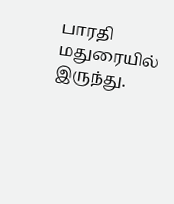பாரதி மதுரையில் இருந்து.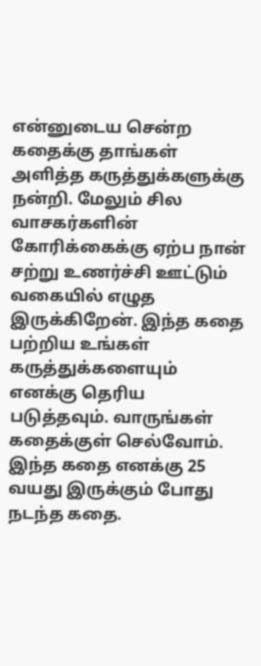என்னுடைய சென்ற கதைக்கு தாங்கள் அளித்த கருத்துக்களுக்கு நன்றி. மேலும் சில வாசகர்களின் கோரிக்கைக்கு ஏற்ப நான் சற்று உணர்ச்சி ஊட்டும் வகையில் எழுத இருக்கிறேன். இந்த கதை பற்றிய உங்கள் கருத்துக்களையும் எனக்கு தெரிய படுத்தவும். வாருங்கள் கதைக்குள் செல்வோம். இந்த கதை எனக்கு 25 வயது இருக்கும் போது நடந்த கதை.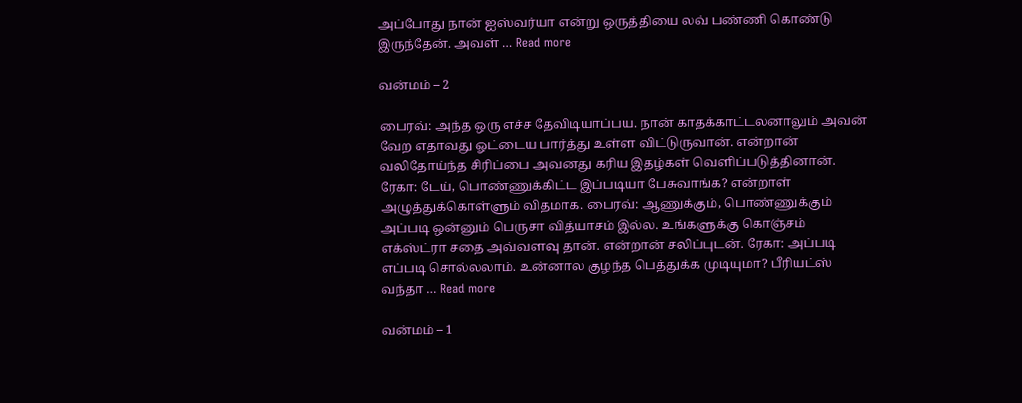அப்போது நான் ஐஸ்வர்யா என்று ஒருத்தியை லவ் பண்ணி கொண்டு இருந்தேன். அவள் … Read more

வன்மம் – 2

பைரவ்: அந்த ஒரு எச்ச தேவிடியாப்பய. நான் காதக்காட்டலனாலும் அவன் வேற எதாவது ஓட்டைய பார்த்து உள்ள விட்டுருவான். என்றான் வலிதோய்ந்த சிரிப்பை அவனது கரிய இதழ்கள் வெளிப்படுத்தினான். ரேகா: டேய், பொண்ணுக்கிட்ட இப்படியா பேசுவாங்க? என்றாள் அழுத்துக்கொள்ளும் விதமாக. பைரவ்: ஆணுக்கும், பொண்ணுக்கும் அப்படி ஒன்னும் பெருசா வித்யாசம் இல்ல. உங்களுக்கு கொஞ்சம் எக்ஸ்ட்ரா சதை அவ்வளவு தான். என்றான் சலிப்புடன். ரேகா: அப்படி எப்படி சொல்லலாம். உன்னால குழந்த பெத்துக்க முடியுமா? பீரியட்ஸ் வந்தா … Read more

வன்மம் – 1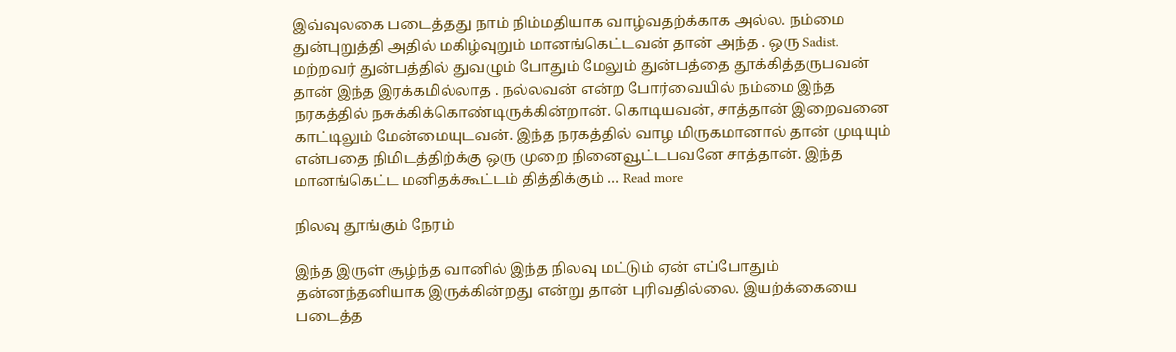இவ்வுலகை படைத்தது நாம் நிம்மதியாக வாழ்வதற்க்காக அல்ல. நம்மை துன்புறுத்தி அதில் மகிழ்வுறும் மானங்கெட்டவன்‌ தான் அந்த . ஒரு Sadist. மற்றவர் துன்பத்தில் துவழும் போதும் மேலும் துன்பத்தை தூக்கித்தருபவன் தான் இந்த இரக்கமில்லாத . நல்லவன் என்ற போர்வையில் நம்மை இந்த நரகத்தில் நசுக்கிக்கொண்டிருக்கின்றான். கொடியவன், சாத்தான் இறைவனை‌ காட்டிலும் மேன்மையுடவன். இந்த நரகத்தில் வாழ மிருகமானால் தான் முடியும் என்பதை நிமிடத்திற்க்கு ஒரு‌ முறை நினைவூட்டபவனே சாத்தான். இந்த மானங்கெட்ட மனிதக்கூட்டம் தித்திக்கும் … Read more

நிலவு தூங்கும் நேரம்

இந்த இருள் சூழ்ந்த வானில் இந்த நிலவு மட்டும் ஏன் எப்போதும் தன்னந்தனியாக இருக்கின்றது என்று தான் புரிவதில்லை. இயற்க்கையை படைத்த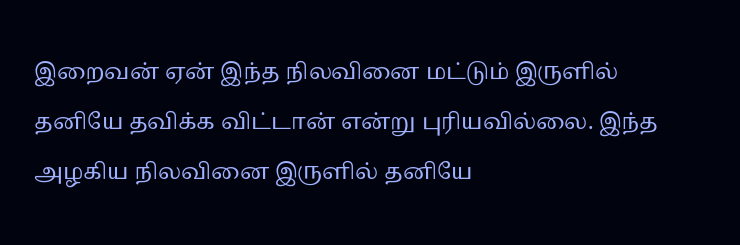இறைவன் ஏன் இந்த நிலவினை மட்டும் இருளில் தனியே தவிக்க விட்டான் என்று புரியவில்லை. இந்த அழகிய நிலவினை இருளில் தனியே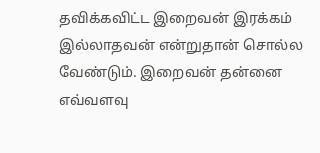தவிக்கவிட்ட இறைவன் இரக்கம் இல்லாதவன் என்றுதான் சொல்ல வேண்டும். இறைவன் தன்னை எவ்வளவு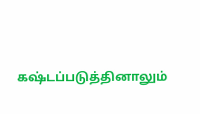கஷ்டப்படுத்தினாலும்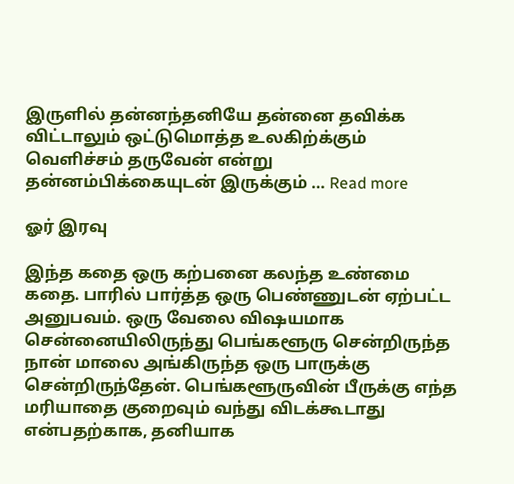இருளில் தன்னந்தனியே தன்னை தவிக்க விட்டாலும் ஒட்டுமொத்த உலகிற்க்கும் வெளிச்சம் தருவேன் என்று தன்னம்பிக்கையுடன் இருக்கும் … Read more

ஓர் இரவு

இந்த கதை ஒரு கற்பனை கலந்த உண்மை கதை. பாரில் பார்த்த ஒரு பெண்ணுடன் ஏற்பட்ட அனுபவம். ஒரு வேலை விஷயமாக சென்னையிலிருந்து பெங்களூரு சென்றிருந்த நான் மாலை அங்கிருந்த ஒரு பாருக்கு சென்றிருந்தேன். பெங்களூருவின் பீருக்கு எந்த மரியாதை குறைவும் வந்து விடக்கூடாது என்பதற்காக, தனியாக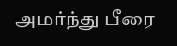அமர்ந்து பீரை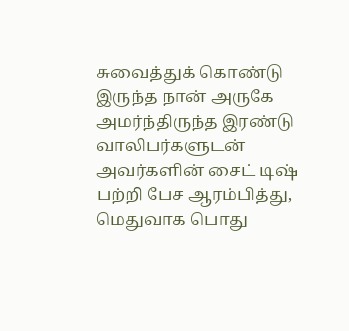சுவைத்துக் கொண்டு இருந்த நான் அருகே அமர்ந்திருந்த இரண்டு வாலிபர்களுடன் அவர்களின் சைட் டிஷ் பற்றி பேச ஆரம்பித்து, மெதுவாக பொது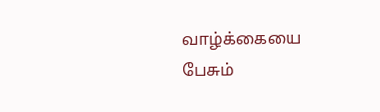வாழ்க்கையை பேசும்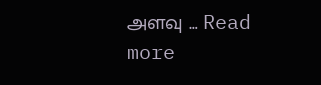அளவு … Read more